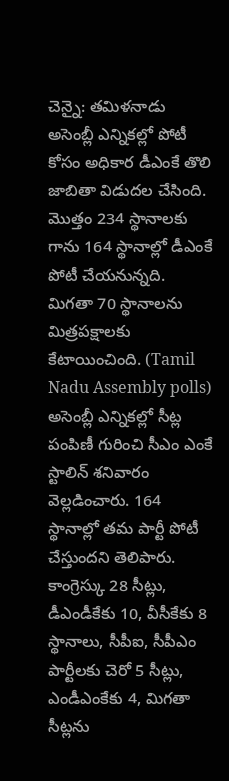చెన్నై: తమిళనాడు అసెంబ్లీ ఎన్నికల్లో పోటీ కోసం అధికార డీఎంకే తొలి జాబితా విడుదల చేసింది. మొత్తం 234 స్థానాలకు గాను 164 స్థానాల్లో డీఎంకే పోటీ చేయనున్నది. మిగతా 70 స్థానాలను మిత్రపక్షాలకు కేటాయించింది. (Tamil Nadu Assembly polls) అసెంబ్లీ ఎన్నికల్లో సీట్ల పంపిణీ గురించి సీఎం ఎంకే స్టాలిన్ శనివారం వెల్లడించారు. 164 స్థానాల్లో తమ పార్టీ పోటీ చేస్తుందని తెలిపారు. కాంగ్రెస్కు 28 సీట్లు, డీఎండీకేకు 10, వీసీకేకు 8 స్థానాలు, సీపీఐ, సీపీఎం పార్టీలకు చెరో 5 సీట్లు, ఎండీఎంకేకు 4, మిగతా సీట్లను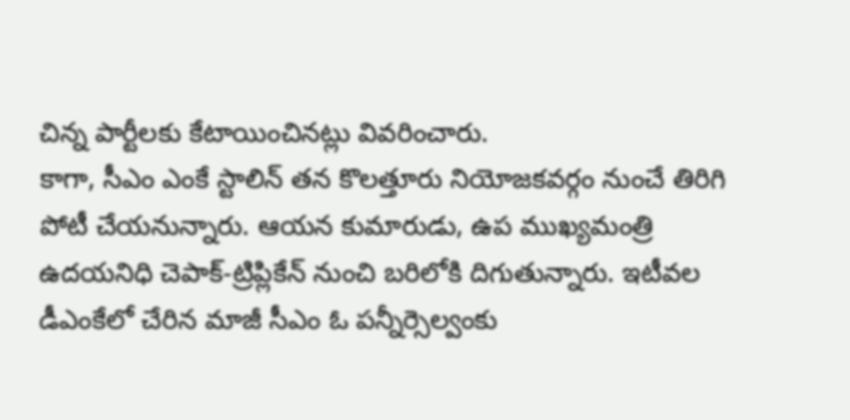చిన్న పార్టీలకు కేటాయించినట్లు వివరించారు.
కాగా, సీఎం ఎంకే స్టాలిన్ తన కొలత్తూరు నియోజకవర్గం నుంచే తిరిగి పోటీ చేయనున్నారు. ఆయన కుమారుడు, ఉప ముఖ్యమంత్రి ఉదయనిధి చెపాక్-ట్రిప్లికేన్ నుంచి బరిలోకి దిగుతున్నారు. ఇటీవల డీఎంకేలో చేరిన మాజీ సీఎం ఓ పన్నీర్సెల్వంకు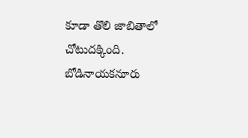కూడా తొలి జాబితాలో చోటుదక్కింది. బోడినాయకనూరు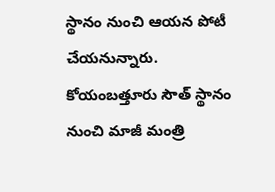స్థానం నుంచి ఆయన పోటీ చేయనున్నారు. కోయంబత్తూరు సౌత్ స్థానం నుంచి మాజీ మంత్రి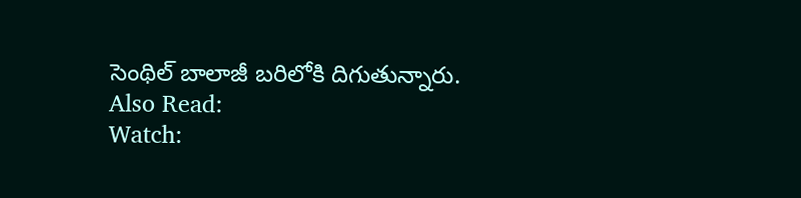సెంథిల్ బాలాజీ బరిలోకి దిగుతున్నారు.
Also Read:
Watch: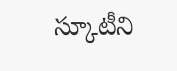స్కూటీని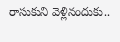రాసుకుని వెళ్లినందుకు..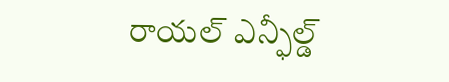రాయల్ ఎన్ఫీల్డ్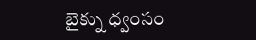బైక్ను ధ్వంసం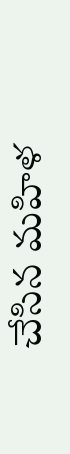చేసిన మహిళ